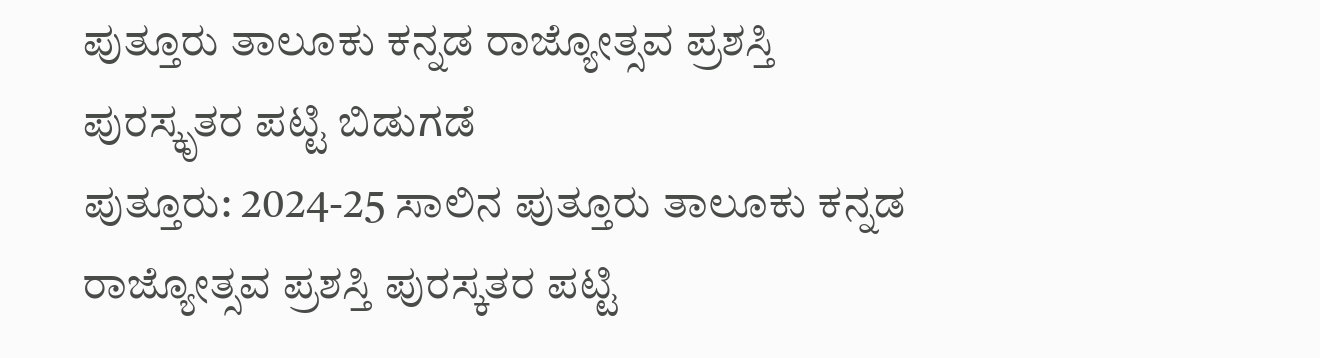ಪುತ್ತೂರು ತಾಲೂಕು ಕನ್ನಡ ರಾಜ್ಯೋತ್ಸವ ಪ್ರಶಸ್ತಿ ಪುರಸ್ಕೃತರ ಪಟ್ಟಿ ಬಿಡುಗಡೆ
ಪುತ್ತೂರು: 2024-25 ಸಾಲಿನ ಪುತ್ತೂರು ತಾಲೂಕು ಕನ್ನಡ ರಾಜ್ಯೋತ್ಸವ ಪ್ರಶಸ್ತಿ ಪುರಸ್ಕತರ ಪಟ್ಟಿ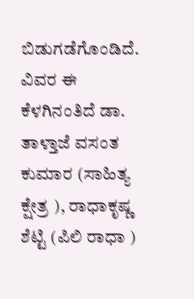ಬಿಡುಗಡೆಗೊಂಡಿದೆ. ವಿವರ ಈ ಕೆಳಗಿನಂತಿದೆ ಡಾ. ತಾಳ್ತಾಜೆ ವಸಂತ ಕುಮಾರ (ಸಾಹಿತ್ಯ ಕ್ಷೇತ್ರ ), ರಾಧಾಕೃಷ್ಣ ಶೆಟ್ಟಿ (ಪಿಲಿ ರಾಧಾ )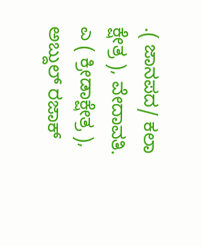.( ಜಾನಪದ/ ಕಲಾ ಕ್ಷೇತ್ರ ), ವೇದಾವತಿ. ಎ ( ಕ್ರೀಡಾಕ್ಷೇತ್ರ ), ಅಬ್ದುಲ್ ರಜಾಕ್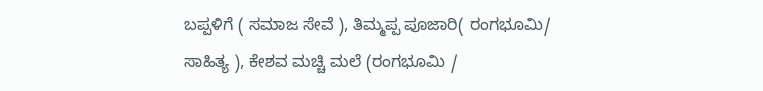ಬಪ್ಪಳಿಗೆ ( ಸಮಾಜ ಸೇವೆ ), ತಿಮ್ಮಪ್ಪ ಪೂಜಾರಿ( ರಂಗಭೂಮಿ/ ಸಾಹಿತ್ಯ ), ಕೇಶವ ಮಚ್ಚಿ ಮಲೆ (ರಂಗಭೂಮಿ /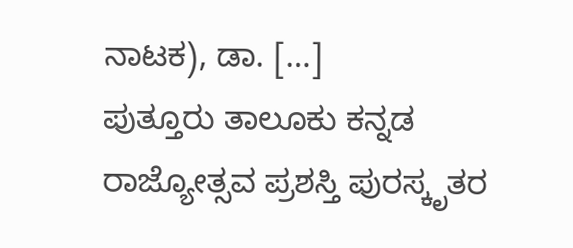ನಾಟಕ), ಡಾ. […]
ಪುತ್ತೂರು ತಾಲೂಕು ಕನ್ನಡ ರಾಜ್ಯೋತ್ಸವ ಪ್ರಶಸ್ತಿ ಪುರಸ್ಕೃತರ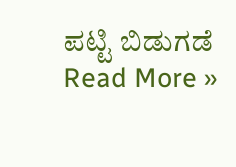ಪಟ್ಟಿ ಬಿಡುಗಡೆ Read More »